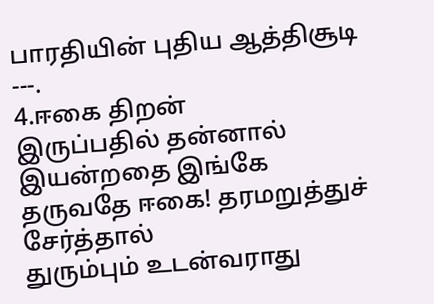பாரதியின் புதிய ஆத்திசூடி
---.
4.ஈகை திறன்
இருப்பதில் தன்னால் இயன்றதை இங்கே
தருவதே ஈகை! தரமறுத்துச் சேர்த்தால்
துரும்பும் உடன்வராது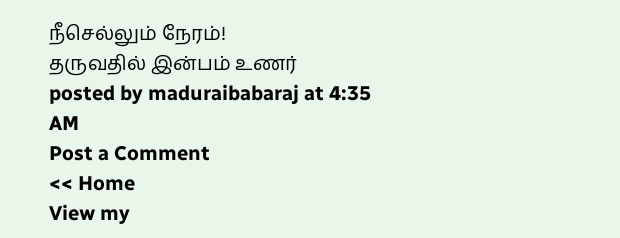நீசெல்லும் நேரம்!
தருவதில் இன்பம் உணர்
posted by maduraibabaraj at 4:35 AM
Post a Comment
<< Home
View my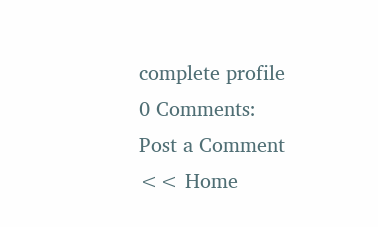complete profile
0 Comments:
Post a Comment
<< Home